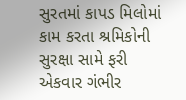સુરતમાં કાપડ મિલોમાં કામ કરતા શ્રમિકોની સુરક્ષા સામે ફરી એકવાર ગંભીર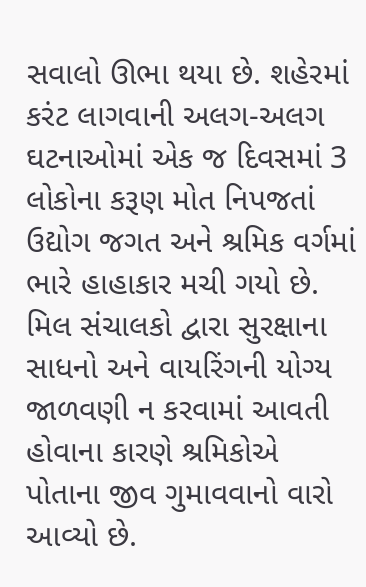સવાલો ઊભા થયા છે. શહેરમાં કરંટ લાગવાની અલગ-અલગ ઘટનાઓમાં એક જ દિવસમાં 3 લોકોના કરૂણ મોત નિપજતાં ઉદ્યોગ જગત અને શ્રમિક વર્ગમાં ભારે હાહાકાર મચી ગયો છે. મિલ સંચાલકો દ્વારા સુરક્ષાના સાધનો અને વાયરિંગની યોગ્ય જાળવણી ન કરવામાં આવતી હોવાના કારણે શ્રમિકોએ પોતાના જીવ ગુમાવવાનો વારો આવ્યો છે.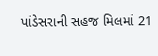પાંડેસરાની સહજ મિલમાં 21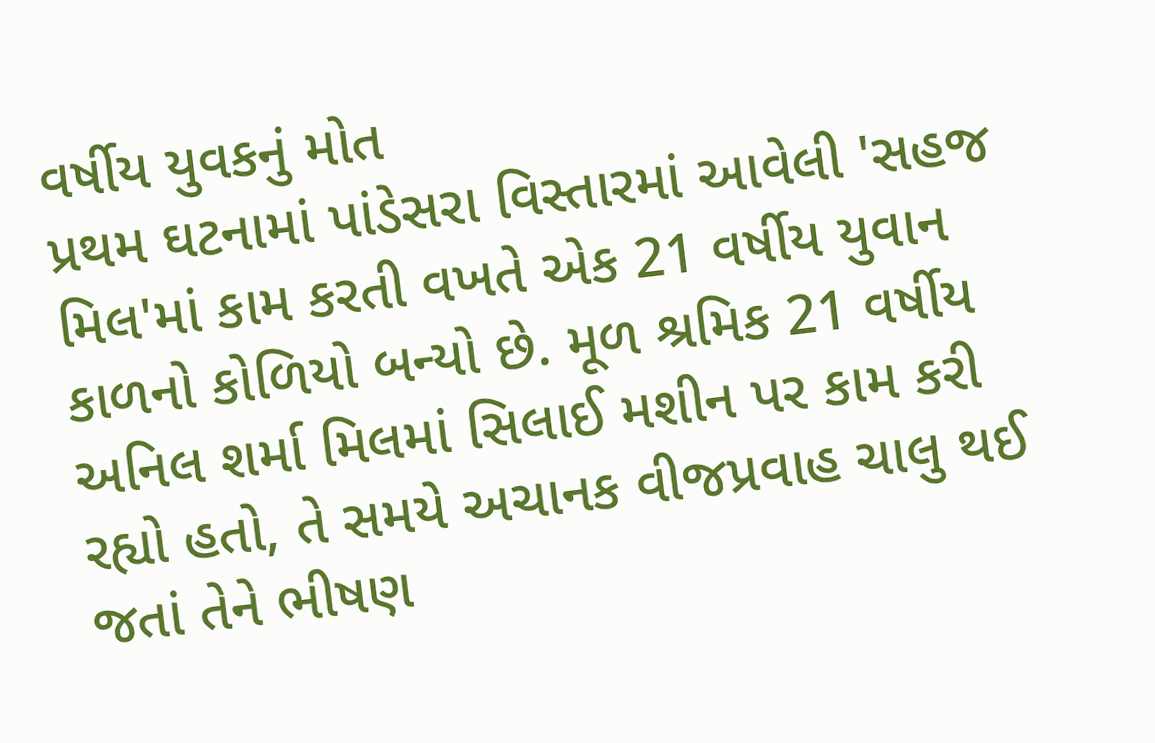વર્ષીય યુવકનું મોત
પ્રથમ ઘટનામાં પાંડેસરા વિસ્તારમાં આવેલી 'સહજ મિલ'માં કામ કરતી વખતે એક 21 વર્ષીય યુવાન કાળનો કોળિયો બન્યો છે. મૂળ શ્રમિક 21 વર્ષીય અનિલ શર્મા મિલમાં સિલાઈ મશીન પર કામ કરી રહ્યો હતો, તે સમયે અચાનક વીજપ્રવાહ ચાલુ થઈ જતાં તેને ભીષણ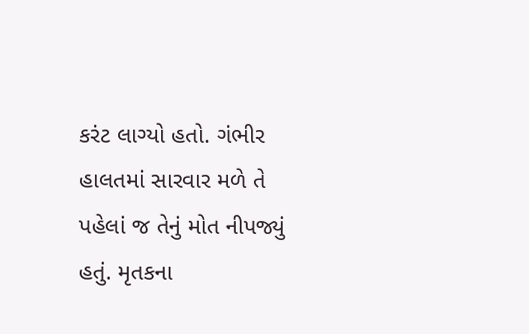કરંટ લાગ્યો હતો. ગંભીર હાલતમાં સારવાર મળે તે પહેલાં જ તેનું મોત નીપજ્યું હતું. મૃતકના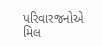પરિવારજનોએ મિલ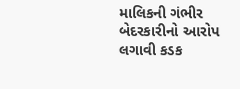માલિકની ગંભીર બેદરકારીનો આરોપ લગાવી કડક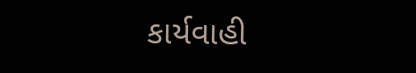કાર્યવાહી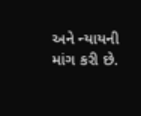અને ન્યાયની માંગ કરી છે.